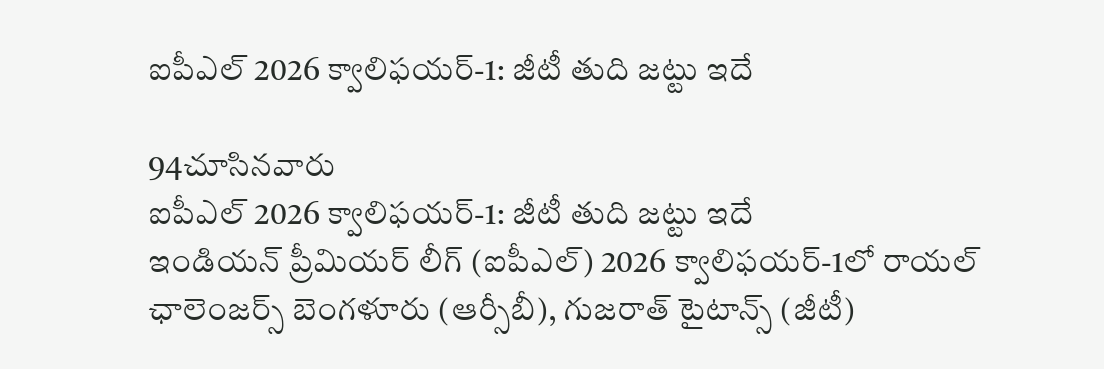ఐపీఎల్ 2026 క్వాలిఫయర్-1: జీటీ తుది జట్టు ఇదే

94చూసినవారు
ఐపీఎల్ 2026 క్వాలిఫయర్-1: జీటీ తుది జట్టు ఇదే
ఇండియన్ ప్రీమియర్ లీగ్ (ఐపీఎల్) 2026 క్వాలిఫయర్-1లో రాయల్ ఛాలెంజర్స్ బెంగళూరు (ఆర్సీబీ), గుజరాత్ టైటాన్స్ (జీటీ)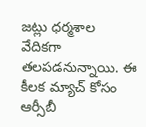జట్లు ధర్మశాల వేదికగా తలపడనున్నాయి. ఈ కీలక మ్యాచ్ కోసం ఆర్సీబీ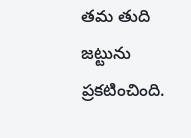తమ తుది జట్టును ప్రకటించింది.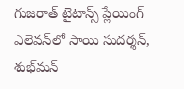గుజరాత్ టైటాన్స్ ప్లేయింగ్ ఎలెవన్‌లో సాయి సుదర్శన్, శుభ్‌మన్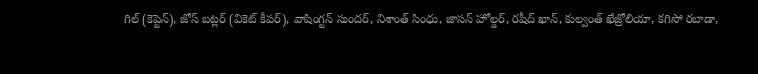గిల్ (కెప్టెన్), జోస్ బట్లర్ (వికెట్ కీపర్), వాషింగ్టన్ సుందర్, నిశాంత్ సింధు, జాసన్ హోల్డర్, రషీద్ ఖాన్, కుల్వంత్ ఖేజ్రోలియా, కగిసో రబాడా,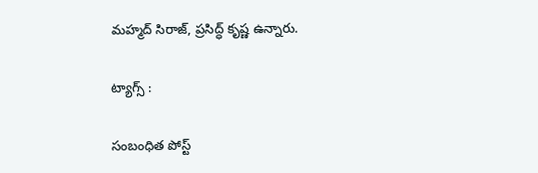మహ్మద్ సిరాజ్, ప్రసిద్ధ్ కృష్ణ ఉన్నారు.

ట్యాగ్స్ :

సంబంధిత పోస్ట్